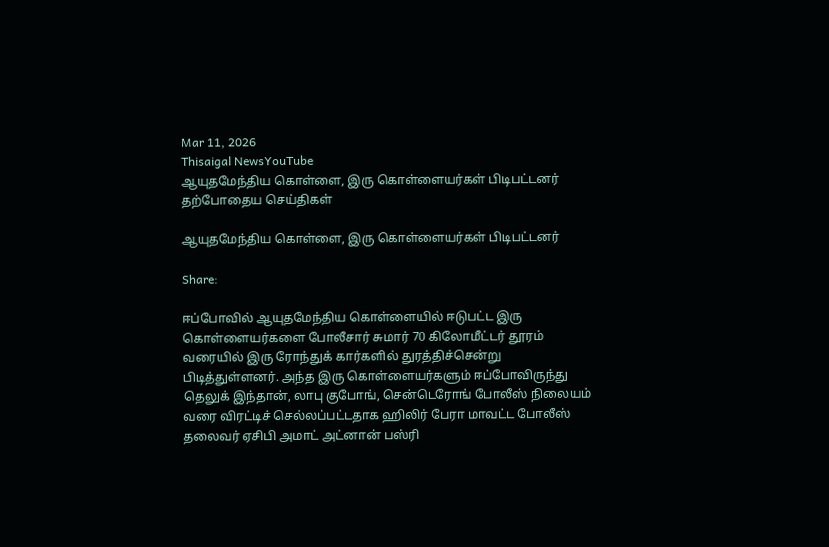Mar 11, 2026
Thisaigal NewsYouTube
ஆயுதமேந்திய கொள்ளை, இரு கொள்ளையர்கள் பிடிபட்டனர்
தற்போதைய செய்திகள்

ஆயுதமேந்திய கொள்ளை, இரு கொள்ளையர்கள் பிடிபட்டனர்

Share:

ஈப்போவில் ஆயுதமேந்திய கொள்ளையில் ஈடுபட்ட இரு கொள்ளையர்களை போலீசார் சுமார் 70 கிலோமீட்டர் தூரம் வரையில் இரு ரோந்துக் கார்களில் துரத்திச்சென்று பிடித்துள்ளனர். அந்த இரு கொள்ளையர்களும் ஈப்போவிருந்து தெலுக் இந்தான், லாபு குபோங், சென்டெரோங் போலீஸ் நிலையம் வரை விரட்டிச் செல்லப்பட்டதாக ஹிலிர் பேரா மாவட்ட போலீஸ் தலைவர் ஏசிபி அமாட் அட்னான் பஸ்ரி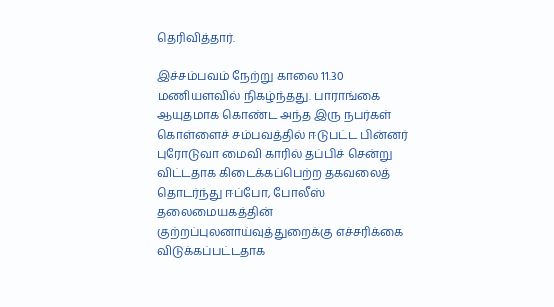தெரிவித்தார்.

இச்சம்பவம் நேற்று காலை 11.30 மணியளவில் நிகழ்ந்தது. பாராங்கை ஆயுதமாக கொண்ட அந்த இரு நபர்கள் கொள்ளைச் சம்பவத்தில் ஈடுபட்ட பின்னர் புரோடுவா மைவி காரில் தப்பிச் சென்று விட்டதாக கிடைக்கப்பெற்ற தகவலைத் தொடர்ந்து ஈப்போ, போலீஸ் தலைமையகத்தின் குற்றப்புலனாய்வுத்துறைக்கு எச்சரிக்கை விடுக்கப்பட்டதாக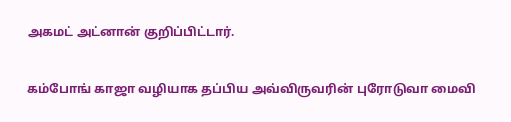அகமட் அட்னான் குறிப்பிட்டார்.

கம்போங் காஜா வழியாக தப்பிய அவ்விருவரின் புரோடுவா மைவி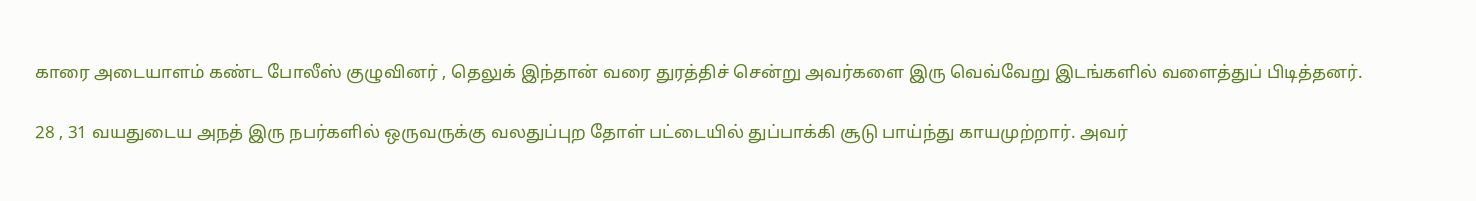காரை அடையாளம் கண்ட போலீஸ் குழுவினர் , தெலுக் இந்தான் வரை துரத்திச் சென்று அவர்களை இரு வெவ்வேறு இடங்களில் வளைத்துப் பிடித்தனர்.

28 , 31 வயதுடைய அநத் இரு நபர்களில் ஒருவருக்கு வலதுப்புற தோள் பட்டையில் துப்பாக்கி சூடு பாய்ந்து காயமுற்றார். அவர்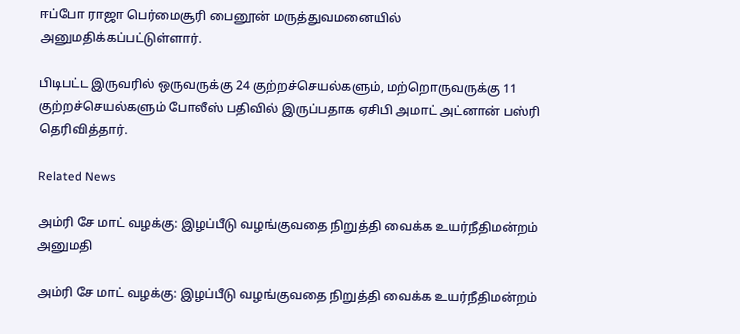ஈப்போ ராஜா பெர்மைசூரி பைனூன் மருத்துவமனையில் அனுமதிக்கப்பட்டுள்ளார்.

பிடிபட்ட இருவரில் ஒருவருக்கு 24 குற்றச்செயல்களும், மற்றொருவருக்கு 11 குற்றச்செயல்களும் போலீஸ் பதிவில் இருப்பதாக ஏசிபி அமாட் அட்னான் பஸ்ரி தெரிவித்தார்.

Related News

அம்ரி சே மாட் வழக்கு: இழப்பீடு வழங்குவதை நிறுத்தி வைக்க உயர்நீதிமன்றம் அனுமதி

அம்ரி சே மாட் வழக்கு: இழப்பீடு வழங்குவதை நிறுத்தி வைக்க உயர்நீதிமன்றம்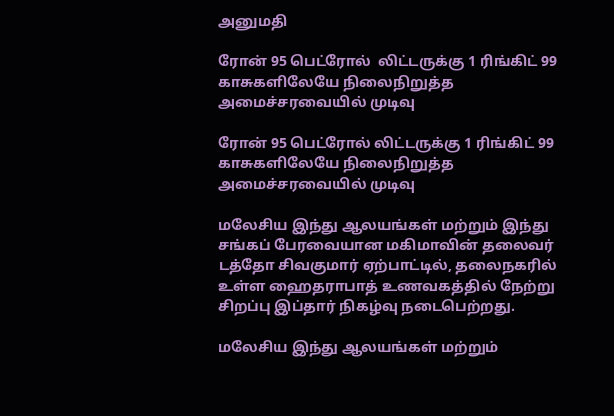அனுமதி

ரோன் 95 பெட்ரோல்  லிட்டருக்கு 1 ரிங்கிட் 99 காசுகளிலேயே நிலைநிறுத்த அமைச்சரவையில் முடிவு

ரோன் 95 பெட்ரோல் லிட்டருக்கு 1 ரிங்கிட் 99 காசுகளிலேயே நிலைநிறுத்த அமைச்சரவையில் முடிவு

மலேசிய இந்து ஆலயங்கள் மற்றும் இந்து சங்கப் பேரவையான மகிமாவின் தலைவர் டத்தோ சிவகுமார் ஏற்பாட்டில், தலைநகரில் உள்ள ஹைதராபாத் உணவகத்தில் நேற்று சிறப்பு இப்தார் நிகழ்வு நடைபெற்றது.

மலேசிய இந்து ஆலயங்கள் மற்றும்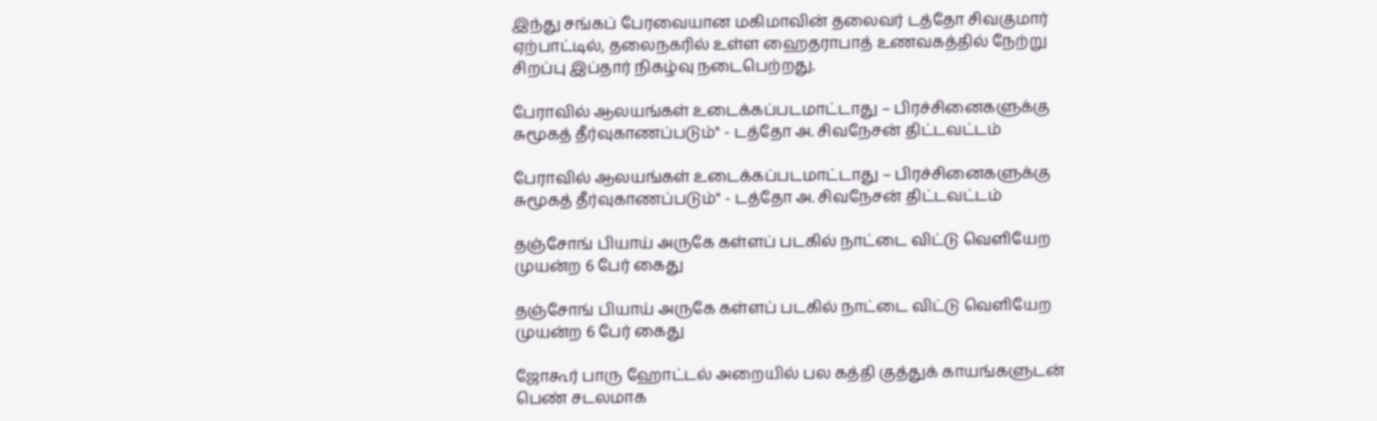இந்து சங்கப் பேரவையான மகிமாவின் தலைவர் டத்தோ சிவகுமார் ஏற்பாட்டில், தலைநகரில் உள்ள ஹைதராபாத் உணவகத்தில் நேற்று சிறப்பு இப்தார் நிகழ்வு நடைபெற்றது.

பேராவில் ஆலயங்கள் உடைக்கப்படமாட்டாது – பிரச்சினைகளுக்கு சுமூகத் தீர்வுகாணப்படும்" - டத்தோ அ. சிவநேசன் திட்டவட்டம்

பேராவில் ஆலயங்கள் உடைக்கப்படமாட்டாது – பிரச்சினைகளுக்கு சுமூகத் தீர்வுகாணப்படும்" - டத்தோ அ. சிவநேசன் திட்டவட்டம்

தஞ்சோங் பியாய் அருகே கள்ளப் படகில் நாட்டை விட்டு வெளியேற முயன்ற 6 பேர் கைது

தஞ்சோங் பியாய் அருகே கள்ளப் படகில் நாட்டை விட்டு வெளியேற முயன்ற 6 பேர் கைது

ஜோகூர் பாரு ஹோட்டல் அறையில் பல கத்தி குத்துக் காயங்களுடன் பெண் சடலமாக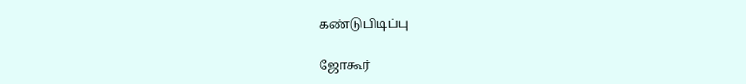கண்டுபிடிப்பு

ஜோகூர்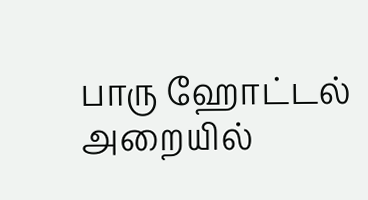பாரு ஹோட்டல் அறையில்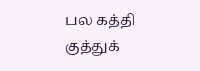பல கத்தி குத்துக்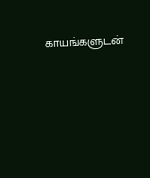காயங்களுடன்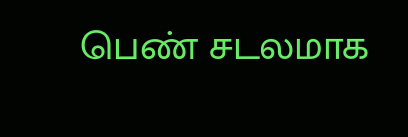பெண் சடலமாக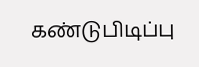கண்டுபிடிப்பு